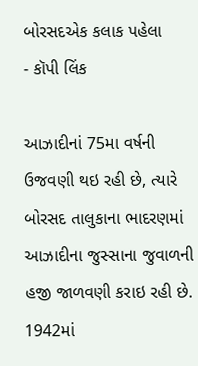બોરસદએક કલાક પહેલા
- કૉપી લિંક

આઝાદીનાં 75મા વર્ષની ઉજવણી થઇ રહી છે, ત્યારે બોરસદ તાલુકાના ભાદરણમાં આઝાદીના જુસ્સાના જુવાળની હજી જાળવણી કરાઇ રહી છે. 1942માં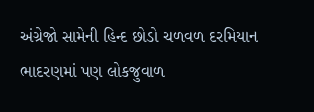અંગ્રેજો સામેની હિન્દ છોડો ચળવળ દરમિયાન ભાદરણમાં પણ લોકજુવાળ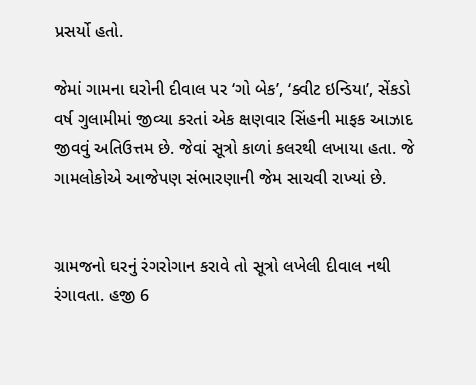પ્રસર્યો હતો.

જેમાં ગામના ઘરોની દીવાલ પર ‘ગો બેક’, ‘ક્વીટ ઇન્ડિયા’, સેંકડો વર્ષ ગુલામીમાં જીવ્યા કરતાં એક ક્ષણવાર સિંહની માફક આઝાદ જીવવું અતિઉત્તમ છે. જેવાં સૂત્રો કાળાં કલરથી લખાયા હતા. જે ગામલોકોએ આજેપણ સંભારણાની જેમ સાચવી રાખ્યાં છે.


ગ્રામજનો ઘરનું રંગરોગાન કરાવે તો સૂત્રો લખેલી દીવાલ નથી રંગાવતા. હજી 6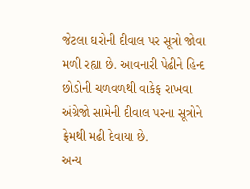જેટલા ઘરોની દીવાલ પર સૂત્રો જોવા મળી રહ્યા છે. આવનારી પેઢીને હિન્દ છોડોની ચળવળથી વાકેફ રાખવા અંગ્રેજો સામેની દીવાલ પરના સૂત્રોને ફ્રેમથી મઢી દેવાયા છે.
અન્ય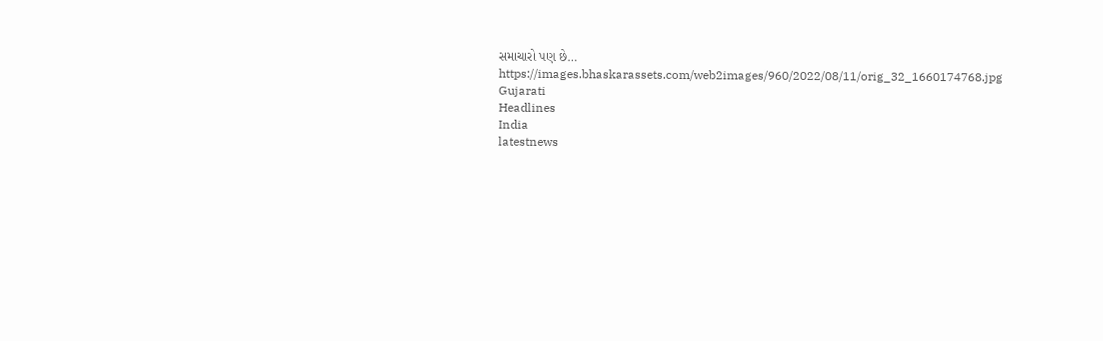સમાચારો પણ છે…
https://images.bhaskarassets.com/web2images/960/2022/08/11/orig_32_1660174768.jpg
Gujarati
Headlines
India
latestnews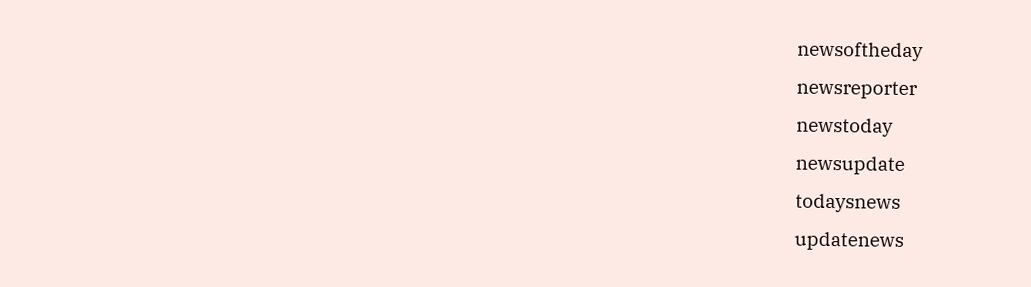newsoftheday
newsreporter
newstoday
newsupdate
todaysnews
updatenews